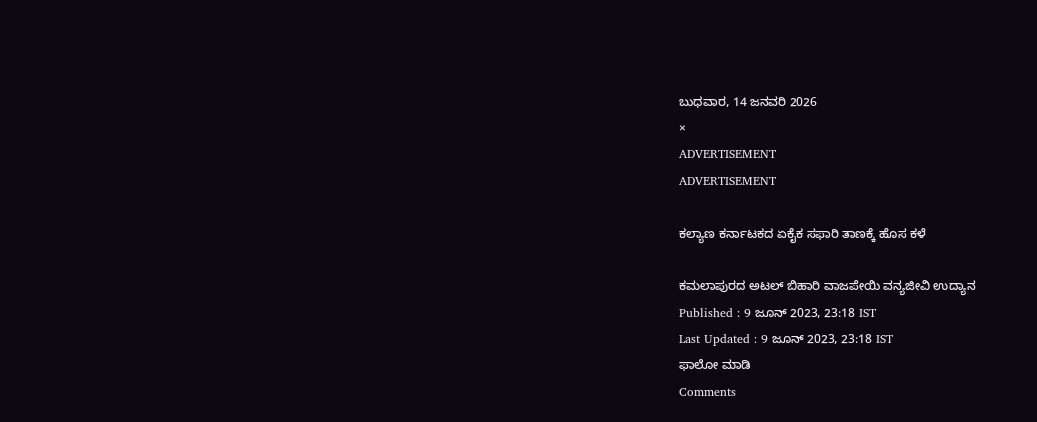ಬುಧವಾರ, 14 ಜನವರಿ 2026
×
ADVERTISEMENT
ADVERTISEMENT

ಕಲ್ಯಾಣ ಕರ್ನಾಟಕದ ಏಕೈಕ ಸಫಾರಿ ತಾಣಕ್ಕೆ ಹೊಸ ಕಳೆ

ಕಮಲಾಪುರದ ಅಟಲ್‌ ಬಿಹಾರಿ ವಾಜಪೇಯಿ ವನ್ಯಜೀವಿ ಉದ್ಯಾನ
Published : 9 ಜೂನ್ 2023, 23:18 IST
Last Updated : 9 ಜೂನ್ 2023, 23:18 IST
ಫಾಲೋ ಮಾಡಿ
Comments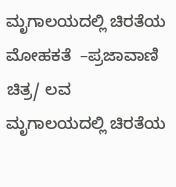ಮೃಗಾಲಯದಲ್ಲಿ ಚಿರತೆಯ ಮೋಹಕತೆ  –ಪ್ರಜಾವಾಣಿ ಚಿತ್ರ/ ಲವ
ಮೃಗಾಲಯದಲ್ಲಿ ಚಿರತೆಯ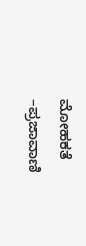ಮೋಹಕತೆ  –ಪ್ರಜಾವಾಣಿ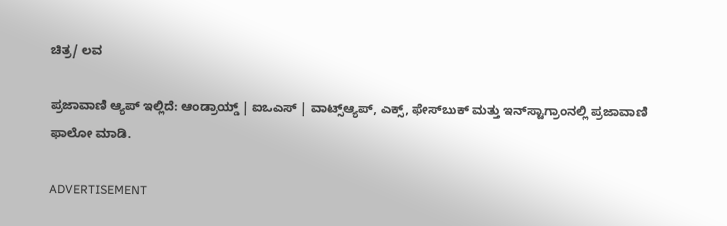ಚಿತ್ರ/ ಲವ

ಪ್ರಜಾವಾಣಿ ಆ್ಯಪ್ ಇಲ್ಲಿದೆ: ಆಂಡ್ರಾಯ್ಡ್ | ಐಒಎಸ್ | ವಾಟ್ಸ್ಆ್ಯಪ್, ಎಕ್ಸ್, ಫೇಸ್‌ಬುಕ್ ಮತ್ತು ಇನ್‌ಸ್ಟಾಗ್ರಾಂನಲ್ಲಿ ಪ್ರಜಾವಾಣಿ ಫಾಲೋ ಮಾಡಿ.

ADVERTISEMENT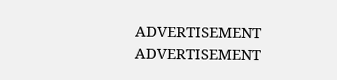ADVERTISEMENT
ADVERTISEMENT